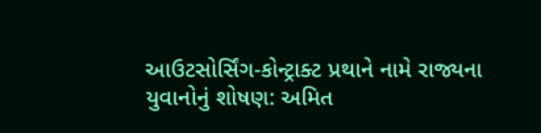આઉટસોર્સિંગ-કોન્ટ્રાક્ટ પ્રથાને નામે રાજ્યના યુવાનોનું શોષણ: અમિત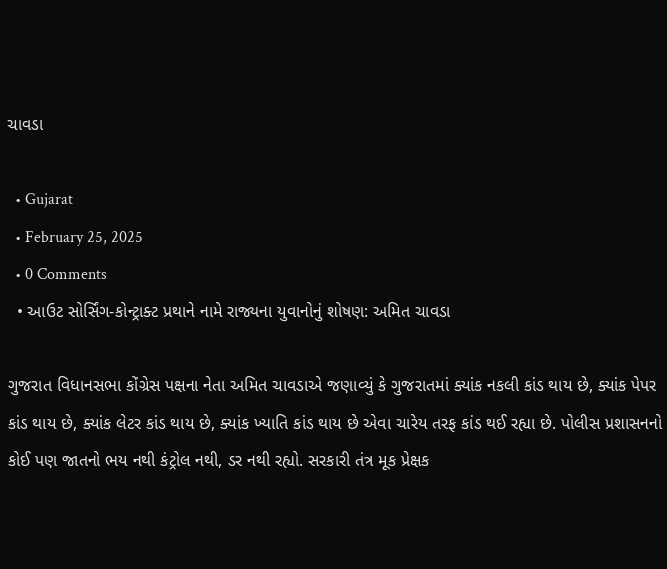ચાવડા

  • Gujarat
  • February 25, 2025
  • 0 Comments
  • આઉટ સોર્સિંગ-કોન્ટ્રાક્ટ પ્રથાને નામે રાજ્યના યુવાનોનું શોષણ: અમિત ચાવડા

ગુજરાત વિધાનસભા કોંગ્રેસ પક્ષના નેતા અમિત ચાવડાએ જણાવ્યું કે ગુજરાતમાં ક્યાંક નકલી કાંડ થાય છે, ક્યાંક પેપર કાંડ થાય છે, ક્યાંક લેટર કાંડ થાય છે, ક્યાંક ખ્યાતિ કાંડ થાય છે એવા ચારેય તરફ કાંડ થઈ રહ્યા છે. પોલીસ પ્રશાસનનો કોઈ પણ જાતનો ભય નથી કંટ્રોલ નથી, ડર નથી રહ્યો. સરકારી તંત્ર મૂક પ્રેક્ષક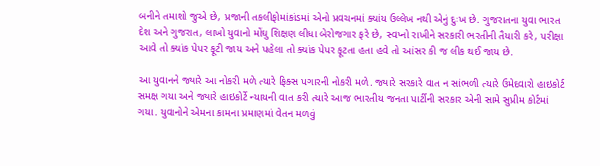બનીને તમાશો જુએ છે, પ્રજાની તકલીફોમાંકાંડમાં એનો પ્રવચનમાં ક્યાંય ઉલ્લેખ નથી એનું દુઃખ છે. ગુજરાતના યુવા ભારત દેશ અને ગુજરાત, લાખો યુવાનો મોંઘુ શિક્ષણ લીધા બેરોજગાર ફરે છે, સ્વપ્નો રાખીને સરકારી ભરતીની તૈયારી કરે, પરીક્ષા આવે તો ક્યાંક પેપર ફૂટી જાય અને પહેલા તો ક્યાંક પેપર ફૂટતા હતા હવે તો આંસર કી જ લીક થઈ જાય છે.

આ યુવાનને જ્યારે આ નોકરી મળે ત્યારે ફિક્સ પગારની નોકરી મળે. જ્યારે સરકારે વાત ન સાંભળી ત્યારે ઉમેદવારો હાઇકોર્ટ સમક્ષ ગયા અને જ્યારે હાઇકોર્ટે ન્યાયની વાત કરી ત્યારે આજ ભારતીય જનતા પાર્ટીની સરકાર એની સામે સુપ્રીમ કોર્ટમાં ગયા. યુવાનોને એમના કામના પ્રમાણમાં વેતન મળવું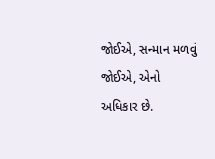જોઈએ, સન્માન મળવું જોઈએ, એનો અધિકાર છે.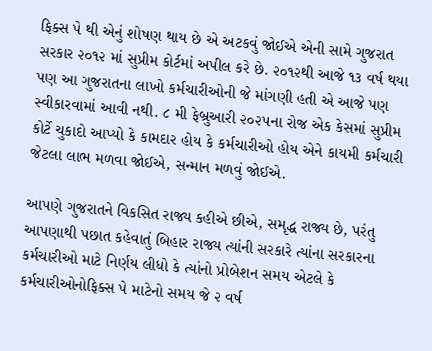ફિક્સ પે થી એનું શોષણ થાય છે એ અટકવું જોઈએ એની સામે ગુજરાત સરકાર ૨૦૧૨ માં સુપ્રીમ કોર્ટમાં અપીલ કરે છે. ૨૦૧૨થી આજે ૧૩ વર્ષ થયા પણ આ ગુજરાતના લાખો કર્મચારીઓની જે માંગણી હતી એ આજે પણ સ્વીકારવામાં આવી નથી. ૮ મી ફેબ્રુઆરી ૨૦૨૫ના રોજ એક કેસમાં સુપ્રીમ કોર્ટે ચુકાદો આપ્યો કે કામદાર હોય કે કર્મચારીઓ હોય એને કાયમી કર્મચારી જેટલા લાભ મળવા જોઈએ, સન્માન મળવું જોઈએ.

આપણે ગુજરાતને વિકસિત રાજ્ય કહીએ છીએ, સમૃદ્ધ રાજ્ય છે, પરંતુ આપણાથી પછાત કહેવાતું બિહાર રાજ્ય ત્યાંની સરકારે ત્યાંના સરકારના કર્મચારીઓ માટે નિર્ણય લીધો કે ત્યાંનો પ્રોબેશન સમય એટલે કે કર્મચારીઓનોફિક્સ પે માટેનો સમય જે ૨ વર્ષ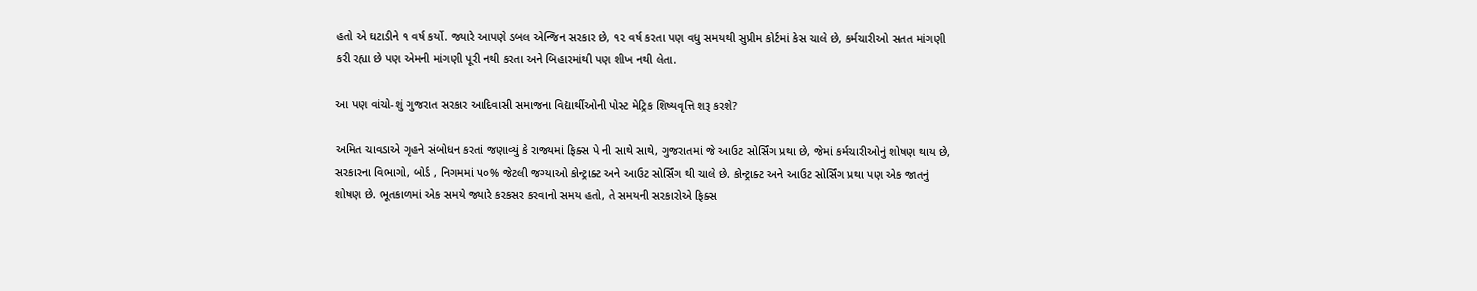હતો એ ઘટાડીને ૧ વર્ષ કર્યો. જ્યારે આપણે ડબલ એન્જિન સરકાર છે, ૧૨ વર્ષ કરતા પણ વધુ સમયથી સુપ્રીમ કોર્ટમાં કેસ ચાલે છે, કર્મચારીઓ સતત માંગણી કરી રહ્યા છે પણ એમની માંગણી પૂરી નથી કરતા અને બિહારમાંથી પણ શીખ નથી લેતા.

આ પણ વાંચો-શું ગુજરાત સરકાર આદિવાસી સમાજના વિદ્યાર્થીઓની પોસ્ટ મેટ્રિક શિષ્યવૃત્તિ શરૂ કરશે?

અમિત ચાવડાએ ગૃહને સંબોધન કરતાં જણાવ્યું કે રાજ્યમાં ફિક્સ પે ની સાથે સાથે, ગુજરાતમાં જે આઉટ સોર્સિંગ પ્રથા છે, જેમાં કર્મચારીઓનું શોષણ થાય છે, સરકારના વિભાગો, બોર્ડ , નિગમમાં ૫૦% જેટલી જગ્યાઓ કોન્ટ્રાક્ટ અને આઉટ સોર્સિંગ થી ચાલે છે. કોન્ટ્રાક્ટ અને આઉટ સોર્સિંગ પ્રથા પણ એક જાતનું શોષણ છે. ભૂતકાળમાં એક સમયે જ્યારે કરકસર કરવાનો સમય હતો, તે સમયની સરકારોએ ફિક્સ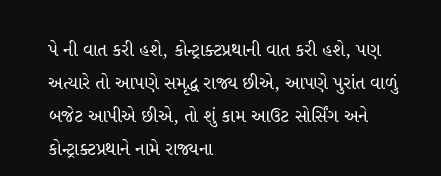પે ની વાત કરી હશે, કોન્ટ્રાક્ટપ્રથાની વાત કરી હશે, પણ અત્યારે તો આપણે સમૃદ્ધ રાજ્ય છીએ, આપણે પુરાંત વાળું બજેટ આપીએ છીએ, તો શું કામ આઉટ સોર્સિંગ અને કોન્ટ્રાક્ટપ્રથાને નામે રાજ્યના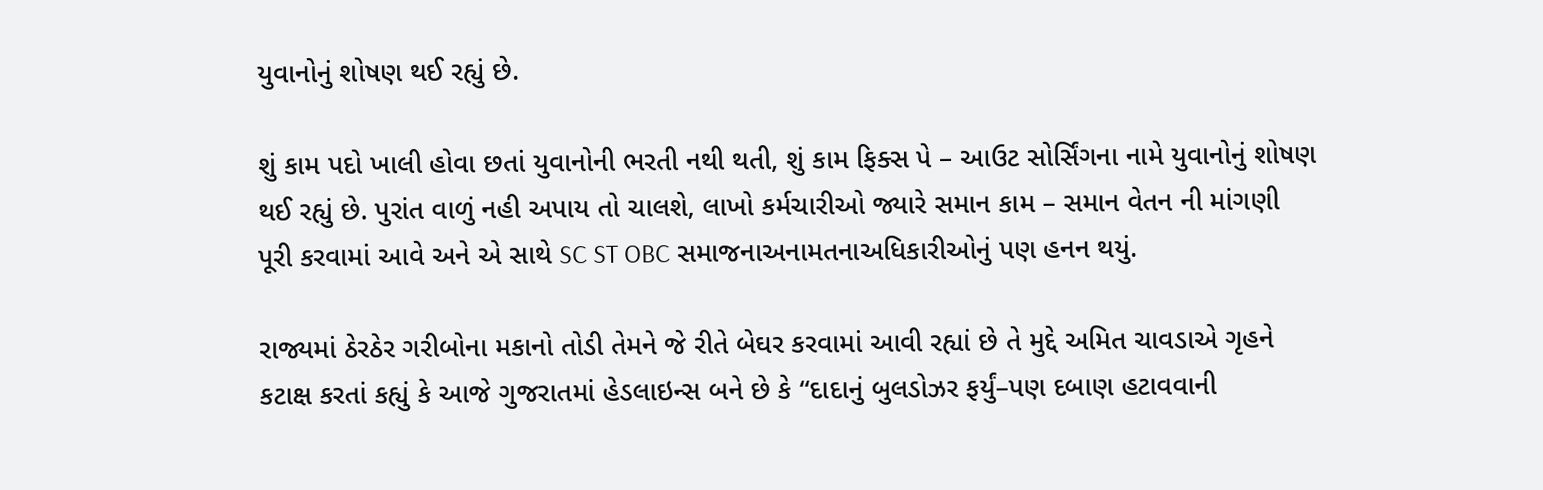યુવાનોનું શોષણ થઈ રહ્યું છે.

શું કામ પદો ખાલી હોવા છતાં યુવાનોની ભરતી નથી થતી, શું કામ ફિક્સ પે – આઉટ સોર્સિંગના નામે યુવાનોનું શોષણ થઈ રહ્યું છે. પુરાંત વાળું નહી અપાય તો ચાલશે, લાખો કર્મચારીઓ જ્યારે સમાન કામ – સમાન વેતન ની માંગણી પૂરી કરવામાં આવે અને એ સાથે SC ST OBC સમાજનાઅનામતનાઅધિકારીઓનું પણ હનન થયું.

રાજ્યમાં ઠેરઠેર ગરીબોના મકાનો તોડી તેમને જે રીતે બેઘર કરવામાં આવી રહ્યાં છે તે મુદ્દે અમિત ચાવડાએ ગૃહને કટાક્ષ કરતાં કહ્યું કે આજે ગુજરાતમાં હેડલાઇન્સ બને છે કે “દાદાનું બુલડોઝર ફર્યું–પણ દબાણ હટાવવાની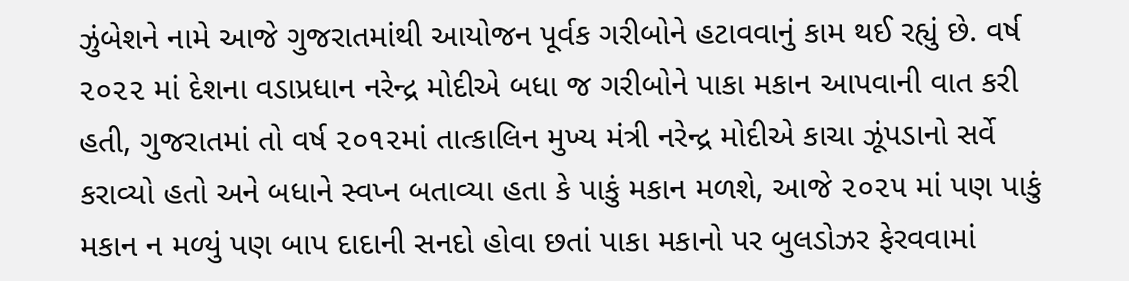ઝુંબેશને નામે આજે ગુજરાતમાંથી આયોજન પૂર્વક ગરીબોને હટાવવાનું કામ થઈ રહ્યું છે. વર્ષ ૨૦૨૨ માં દેશના વડાપ્રધાન નરેન્દ્ર મોદીએ બધા જ ગરીબોને પાકા મકાન આપવાની વાત કરી હતી, ગુજરાતમાં તો વર્ષ ૨૦૧૨માં તાત્કાલિન મુખ્ય મંત્રી નરેન્દ્ર મોદીએ કાચા ઝૂંપડાનો સર્વે કરાવ્યો હતો અને બધાને સ્વપ્ન બતાવ્યા હતા કે પાકું મકાન મળશે, આજે ૨૦૨૫ માં પણ પાકું મકાન ન મળ્યું પણ બાપ દાદાની સનદો હોવા છતાં પાકા મકાનો પર બુલડોઝર ફેરવવામાં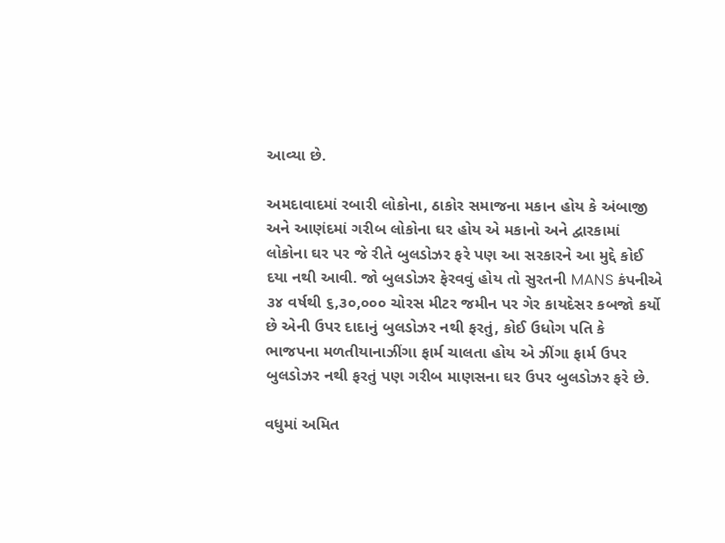આવ્યા છે.

અમદાવાદમાં રબારી લોકોના, ઠાકોર સમાજના મકાન હોય કે અંબાજી અને આણંદમાં ગરીબ લોકોના ઘર હોય એ મકાનો અને દ્વારકામાં લોકોના ઘર પર જે રીતે બુલડોઝર ફરે પણ આ સરકારને આ મુદ્દે કોઈ દયા નથી આવી. જો બુલડોઝર ફેરવવું હોય તો સુરતની MANS કંપનીએ ૩૪ વર્ષથી ૬,૩૦,૦૦૦ ચોરસ મીટર જમીન પર ગેર કાયદેસર કબજો કર્યો છે એની ઉપર દાદાનું બુલડોઝર નથી ફરતું, કોઈ ઉધોગ પતિ કે ભાજપના મળતીયાનાઝીંગા ફાર્મ ચાલતા હોય એ ઝીંગા ફાર્મ ઉપર બુલડોઝર નથી ફરતું પણ ગરીબ માણસના ઘર ઉપર બુલડોઝર ફરે છે.

વધુમાં અમિત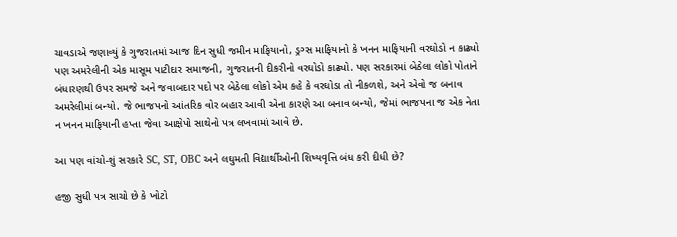ચાવડાએ જણાવ્યું કે ગુજરાતમાં આજ દિન સુધી જમીન માફિયાનો, ડ્રગ્સ માફિયાનો કે ખનન માફિયાની વરઘોડો ન કાઢ્યો પણ અમરેલીની એક માસૂમ પાટીદાર સમાજની, ગુજરાતની દીકરીનો વરઘોડો કાઢ્યો. પણ સરકારમાં બેઠેલા લોકો પોતાને બંધારણથી ઉપર સમજે અને જવાબદાર પદો પર બેઠેલા લોકો એમ કહે કે વરઘોડા તો નીકળશે, અને એવો જ બનાવ અમરેલીમાં બન્યો. જે ભાજપનો આંતરિક વોર બહાર આવી એના કારણે આ બનાવ બન્યો, જેમાં ભાજપના જ એક નેતા ન ખનન માફિયાની હપ્તા જેવા આક્ષેપો સાથેનો પત્ર લખવામાં આવે છે.

આ પણ વાંચો-શું સરકારે SC, ST, OBC અને લઘુમતી વિદ્યાર્થીઓની શિષ્યવૃત્તિ બંધ કરી દીધી છે?

હજી સુધી પત્ર સાચો છે કે ખોટો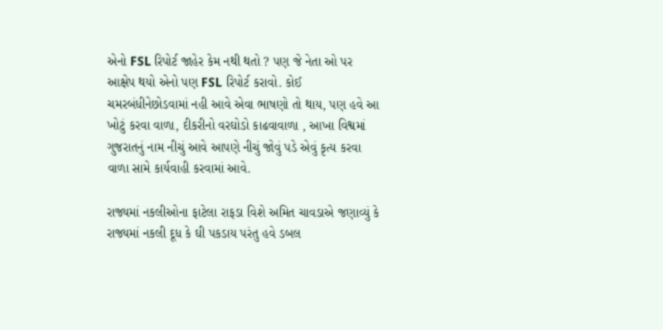એનો FSL રિપોર્ટ જાહેર કેમ નથી થતો ? પણ જે નેતા ઓ પર આક્ષેપ થયો એનો પણ FSL રિપોર્ટ કરાવો. કોઈ ચમરબંધીનેછોડવામાં નહી આવે એવા ભાષણો તો થાય, પણ હવે આ ખોટું કરવા વાળા, દીકરીનો વરઘોડો કાઢવાવાળા , આખા વિશ્વમાં ગુજરાતનું નામ નીચું આવે આપણે નીચું જોવું પડે એવું કૃત્ય કરવા વાળા સામે કાર્યવાહી કરવામાં આવે.

રાજ્યમાં નકલીઓના ફાટેલા રાફડા વિશે અમિત ચાવડાએ જણાવ્યું કે રાજ્યમાં નકલી દૂધ કે ઘી પકડાય પરંતુ હવે ડબલ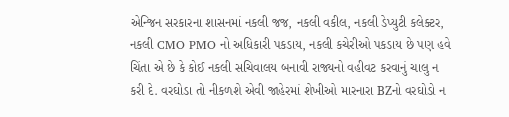એન્જિન સરકારના શાસનમાં નકલી જજ, નકલી વકીલ, નકલી ડેપ્યુટી કલેક્ટર, નકલી CMO PMO નો અધિકારી પકડાય, નકલી કચેરીઓ પકડાય છે પણ હવે ચિંતા એ છે કે કોઈ નકલી સચિવાલય બનાવી રાજ્યનો વહીવટ કરવાનું ચાલુ ન કરી દે. વરઘોડા તો નીકળશે એવી જાહેરમાં શેખીઓ મારનારા BZનો વરઘોડો ન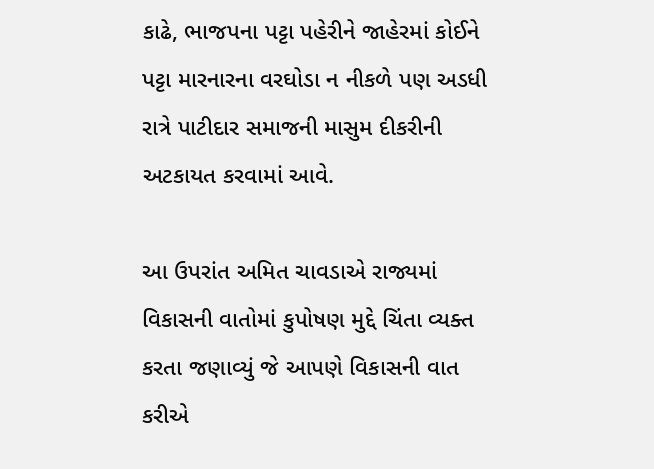કાઢે, ભાજપના પટ્ટા પહેરીને જાહેરમાં કોઈને પટ્ટા મારનારના વરઘોડા ન નીકળે પણ અડધી રાત્રે પાટીદાર સમાજની માસુમ દીકરીની અટકાયત કરવામાં આવે.

આ ઉપરાંત અમિત ચાવડાએ રાજ્યમાં વિકાસની વાતોમાં કુપોષણ મુદ્દે ચિંતા વ્યક્ત કરતા જણાવ્યું જે આપણે વિકાસની વાત કરીએ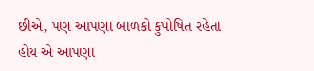છીએ, પણ આપણા બાળકો કુપોષિત રહેતા હોય એ આપણા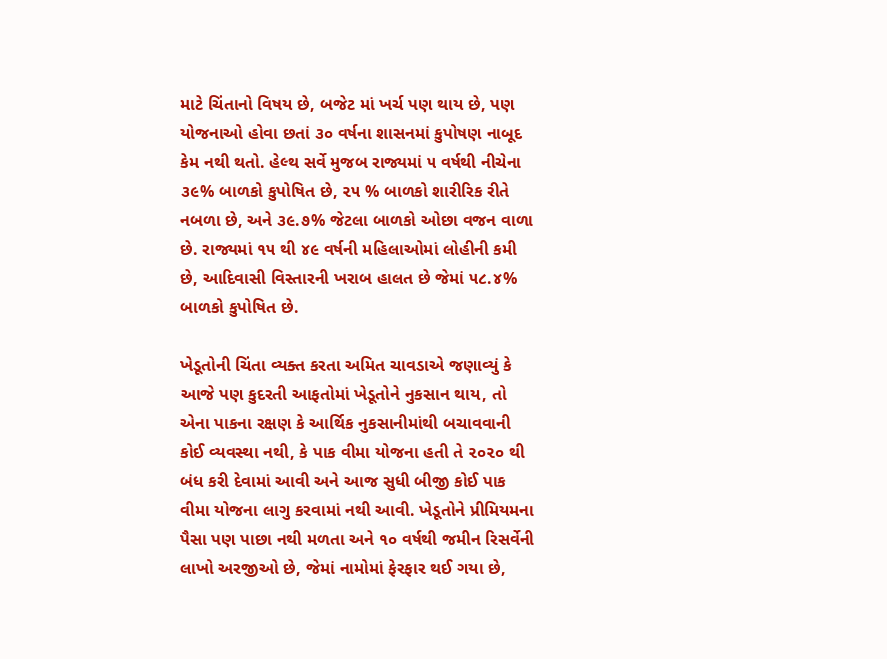માટે ચિંતાનો વિષય છે, બજેટ માં ખર્ચ પણ થાય છે, પણ યોજનાઓ હોવા છતાં ૩૦ વર્ષના શાસનમાં કુપોષણ નાબૂદ કેમ નથી થતો. હેલ્થ સર્વે મુજબ રાજ્યમાં ૫ વર્ષથી નીચેના ૩૯% બાળકો કુપોષિત છે, ૨૫ % બાળકો શારીરિક રીતે નબળા છે, અને ૩૯.૭% જેટલા બાળકો ઓછા વજન વાળા છે. રાજ્યમાં ૧૫ થી ૪૯ વર્ષની મહિલાઓમાં લોહીની કમી છે, આદિવાસી વિસ્તારની ખરાબ હાલત છે જેમાં ૫૮.૪% બાળકો કુપોષિત છે.

ખેડૂતોની ચિંતા વ્યક્ત કરતા અમિત ચાવડાએ જણાવ્યું કે આજે પણ કુદરતી આફતોમાં ખેડૂતોને નુકસાન થાય, તો એના પાકના રક્ષણ કે આર્થિક નુકસાનીમાંથી બચાવવાની કોઈ વ્યવસ્થા નથી, કે પાક વીમા યોજના હતી તે ૨૦૨૦ થી બંધ કરી દેવામાં આવી અને આજ સુધી બીજી કોઈ પાક વીમા યોજના લાગુ કરવામાં નથી આવી. ખેડૂતોને પ્રીમિયમના પૈસા પણ પાછા નથી મળતા અને ૧૦ વર્ષથી જમીન રિસર્વેની લાખો અરજીઓ છે, જેમાં નામોમાં ફેરફાર થઈ ગયા છે,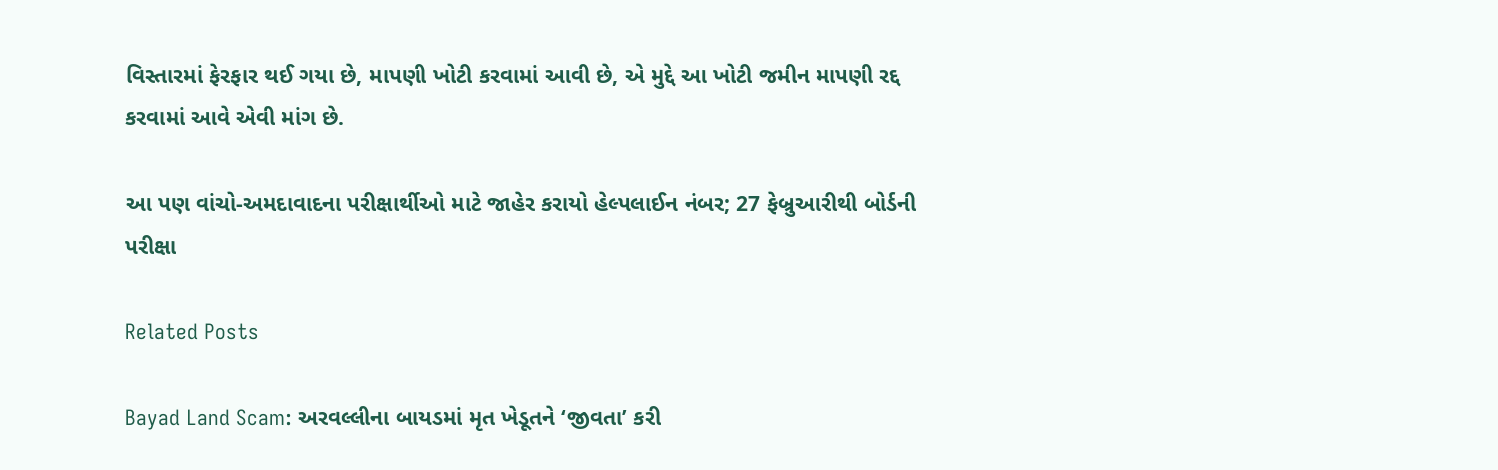વિસ્તારમાં ફેરફાર થઈ ગયા છે, માપણી ખોટી કરવામાં આવી છે, એ મુદ્દે આ ખોટી જમીન માપણી રદ્દ કરવામાં આવે એવી માંગ છે.

આ પણ વાંચો-અમદાવાદના પરીક્ષાર્થીઓ માટે જાહેર કરાયો હેલ્પલાઈન નંબર; 27 ફેબ્રુઆરીથી બોર્ડની પરીક્ષા

Related Posts

Bayad Land Scam: અરવલ્લીના બાયડમાં મૃત ખેડૂતને ‘જીવતા’ કરી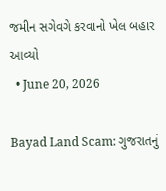જમીન સગેવગે કરવાનો ખેલ બહાર આવ્યો
  • June 20, 2026

Bayad Land Scam: ગુજરાતનું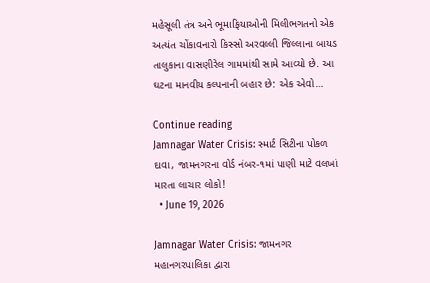મહેસૂલી તંત્ર અને ભૂમાફિયાઓની મિલીભગતનો એક અત્યંત ચોંકાવનારો કિસ્સો અરવલ્લી જિલ્લાના બાયડ તાલુકાના વાસણીરેલ ગામમાંથી સામે આવ્યો છે. આ ઘટના માનવીય કલ્પનાની બહાર છે: એક એવો…

Continue reading
Jamnagar Water Crisis: સ્માર્ટ સિટીના પોકળ દાવા, જામનગરના વોર્ડ નંબર-૧માં પાણી માટે વલખાં મારતા લાચાર લોકો!
  • June 19, 2026

Jamnagar Water Crisis: જામનગર મહાનગરપાલિકા દ્વારા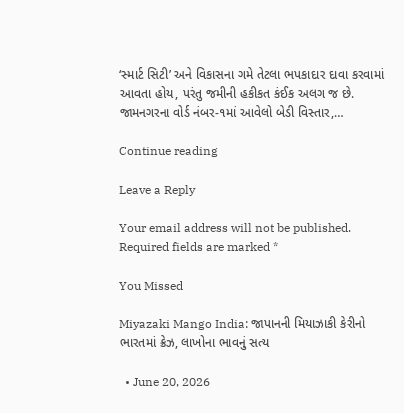‘સ્માર્ટ સિટી’ અને વિકાસના ગમે તેટલા ભપકાદાર દાવા કરવામાં આવતા હોય, પરંતુ જમીની હકીકત કંઈક અલગ જ છે. જામનગરના વોર્ડ નંબર-૧માં આવેલો બેડી વિસ્તાર,…

Continue reading

Leave a Reply

Your email address will not be published. Required fields are marked *

You Missed

Miyazaki Mango India: જાપાનની મિયાઝાકી કેરીનો ભારતમાં ક્રેઝ, લાખોના ભાવનું સત્ય

  • June 20, 2026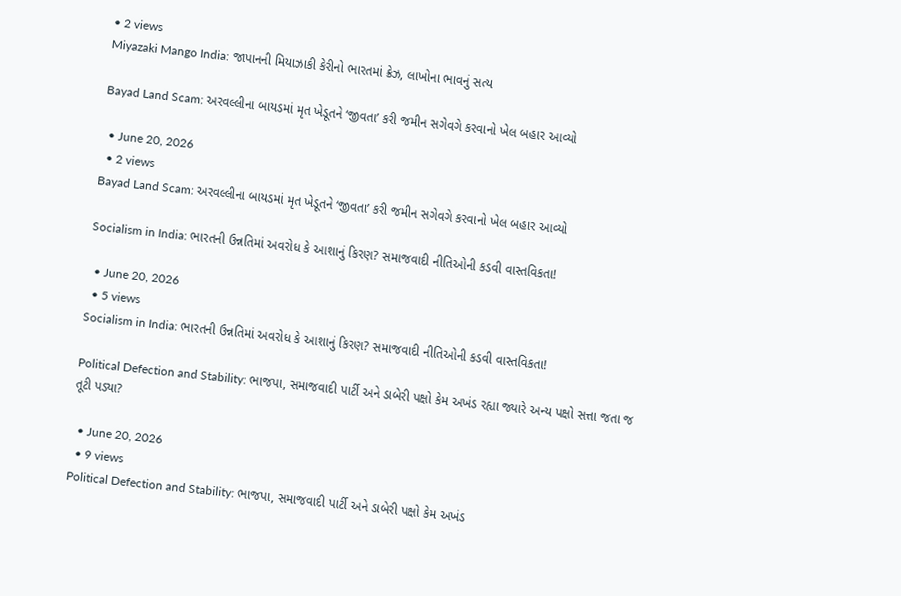• 2 views
Miyazaki Mango India: જાપાનની મિયાઝાકી કેરીનો ભારતમાં ક્રેઝ, લાખોના ભાવનું સત્ય

Bayad Land Scam: અરવલ્લીના બાયડમાં મૃત ખેડૂતને ‘જીવતા’ કરી જમીન સગેવગે કરવાનો ખેલ બહાર આવ્યો

  • June 20, 2026
  • 2 views
Bayad Land Scam: અરવલ્લીના બાયડમાં મૃત ખેડૂતને ‘જીવતા’ કરી જમીન સગેવગે કરવાનો ખેલ બહાર આવ્યો

Socialism in India: ભારતની ઉન્નતિમાં અવરોધ કે આશાનું કિરણ? સમાજવાદી નીતિઓની કડવી વાસ્તવિકતા!

  • June 20, 2026
  • 5 views
Socialism in India: ભારતની ઉન્નતિમાં અવરોધ કે આશાનું કિરણ? સમાજવાદી નીતિઓની કડવી વાસ્તવિકતા!

Political Defection and Stability: ભાજપા, સમાજવાદી પાર્ટી અને ડાબેરી પક્ષો કેમ અખંડ રહ્યા જ્યારે અન્ય પક્ષો સત્તા જતા જ તૂટી પડ્યા?

  • June 20, 2026
  • 9 views
Political Defection and Stability: ભાજપા, સમાજવાદી પાર્ટી અને ડાબેરી પક્ષો કેમ અખંડ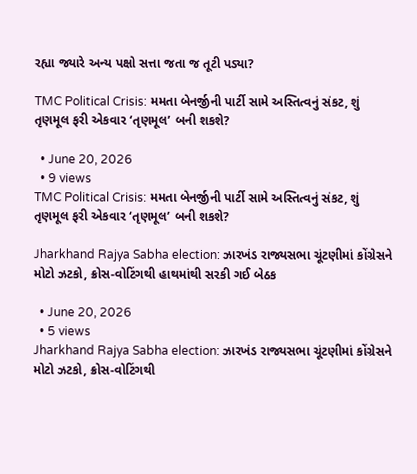રહ્યા જ્યારે અન્ય પક્ષો સત્તા જતા જ તૂટી પડ્યા?

TMC Political Crisis: મમતા બેનર્જીની પાર્ટી સામે અસ્તિત્વનું સંકટ, શું તૃણમૂલ ફરી એકવાર ‘તૃણમૂલ’ બની શકશે?

  • June 20, 2026
  • 9 views
TMC Political Crisis: મમતા બેનર્જીની પાર્ટી સામે અસ્તિત્વનું સંકટ, શું તૃણમૂલ ફરી એકવાર ‘તૃણમૂલ’ બની શકશે?

Jharkhand Rajya Sabha election: ઝારખંડ રાજ્યસભા ચૂંટણીમાં કોંગ્રેસને મોટો ઝટકો, ક્રોસ-વોટિંગથી હાથમાંથી સરકી ગઈ બેઠક

  • June 20, 2026
  • 5 views
Jharkhand Rajya Sabha election: ઝારખંડ રાજ્યસભા ચૂંટણીમાં કોંગ્રેસને મોટો ઝટકો, ક્રોસ-વોટિંગથી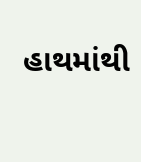હાથમાંથી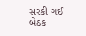સરકી ગઈ બેઠક